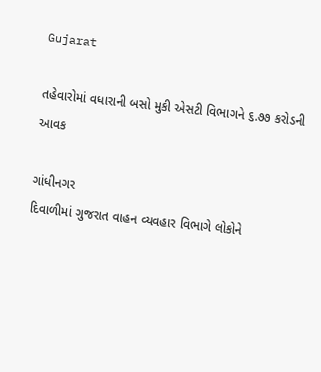Gujarat

તહેવારોમાં વધારાની બસો મુકી એસટી વિભાગને ૬.૭૭ કરોડની આવક

ગાંધીનગર
દિવાળીમાં ગુજરાત વાહન વ્યવહાર વિભાગે લોકોને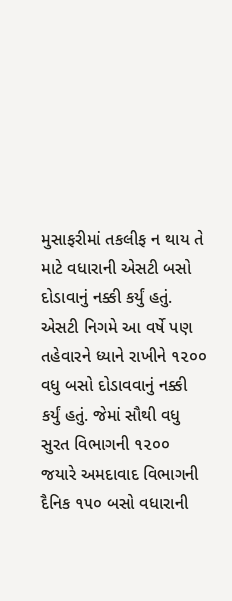મુસાફરીમાં તકલીફ ન થાય તે માટે વધારાની એસટી બસો દોડાવાનું નક્કી કર્યું હતું. એસટી નિગમે આ વર્ષે પણ તહેવારને ધ્યાને રાખીને ૧૨૦૦ વધુ બસો દોડાવવાનું નક્કી કર્યું હતું. જેમાં સૌથી વધુ સુરત વિભાગની ૧૨૦૦ જયારે અમદાવાદ વિભાગની દૈનિક ૧૫૦ બસો વધારાની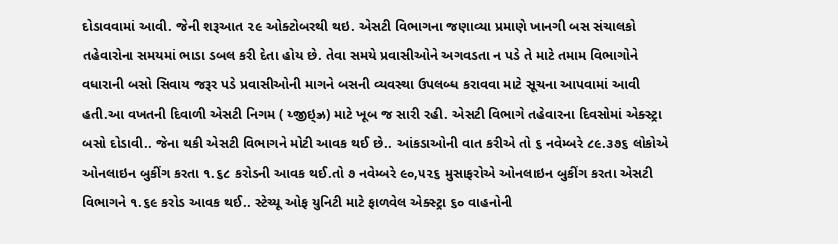દોડાવવામાં આવી. જેની શરૂઆત ૨૯ ઓક્ટોબરથી થઇ. એસટી વિભાગના જણાવ્યા પ્રમાણે ખાનગી બસ સંચાલકો તહેવારોના સમયમાં ભાડા ડબલ કરી દેતા હોય છે. તેવા સમયે પ્રવાસીઓને અગવડતા ન પડે તે માટે તમામ વિભાગોને વધારાની બસો સિવાય જરૂર પડે પ્રવાસીઓની માગને બસની વ્યવસ્થા ઉપલબ્ધ કરાવવા માટે સૂચના આપવામાં આવી હતી.આ વખતની દિવાળી એસટી નિગમ ( ય્જીઇ્‌ઝ્ર) માટે ખૂબ જ સારી રહી. એસટી વિભાગે તહેવારના દિવસોમાં એક્સ્ટ્રા બસો દોડાવી.. જેના થકી એસટી વિભાગને મોટી આવક થઈ છે.. આંકડાઓની વાત કરીએ તો ૬ નવેમ્બરે ૮૯.૩૭૬ લોકોએ ઓનલાઇન બુકીંગ કરતા ૧.૬૮ કરોડની આવક થઈ.તો ૭ નવેમ્બરે ૯૦,૫૨૬ મુસાફરોએ ઓનલાઇન બુકીંગ કરતા એસટી વિભાગને ૧.૬૯ કરોડ આવક થઈ.. સ્ટેચ્યૂ ઓફ યુનિટી માટે ફાળવેલ એક્સ્ટ્રા ૬૦ વાહનોની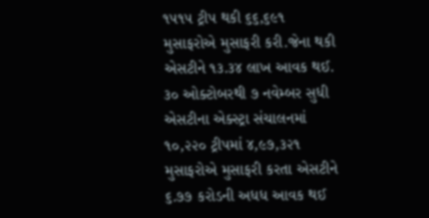૧૫૧૫ ટ્રીપ થકી ૬૬,૬૯૧ મુસાફરોએ મુસાફરી કરી.જેના થકી એસટીને ૧૩.૩૪ લાખ આવક થઈ. ૩૦ ઓક્ટોબરથી ૭ નવેમ્બર સુધી એસટીના એક્સ્ટ્રા સંચાલનમાં ૧૦,૨૨૦ ટ્રીપમાં ૪,૯૭,૩૨૧ મુસાફરોએ મુસાફરી કરતા એસટીને ૬.૭૭ કરોડની અધધ આવક થઈ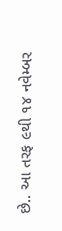છે.. આ તરફ ૯થી ૧૪ નવેમ્બર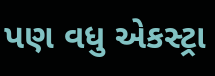પણ વધુ એકસ્ટ્રા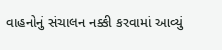વાહનોનું સંચાલન નક્કી કરવામાં આવ્યું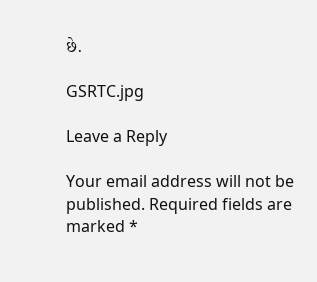છે.

GSRTC.jpg

Leave a Reply

Your email address will not be published. Required fields are marked *